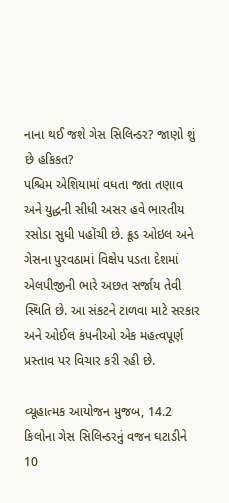નાના થઈ જશે ગેસ સિલિન્ડર? જાણો શું છે હકિકત?
પશ્ચિમ એશિયામાં વધતા જતા તણાવ અને યુદ્ધની સીધી અસર હવે ભારતીય રસોડા સુધી પહોંચી છે. ક્રૂડ ઓઇલ અને ગેસના પુરવઠામાં વિક્ષેપ પડતા દેશમાં એલપીજીની ભારે અછત સર્જાય તેવી સ્થિતિ છે. આ સંકટને ટાળવા માટે સરકાર અને ઓઈલ કંપનીઓ એક મહત્વપૂર્ણ પ્રસ્તાવ પર વિચાર કરી રહી છે.

વ્યૂહાત્મક આયોજન મુજબ, 14.2 કિલોના ગેસ સિલિન્ડરનું વજન ઘટાડીને 10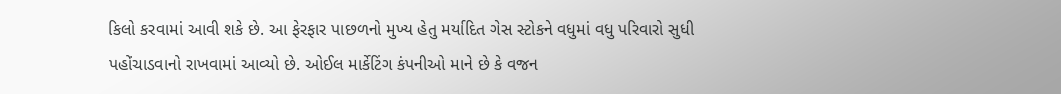કિલો કરવામાં આવી શકે છે. આ ફેરફાર પાછળનો મુખ્ય હેતુ મર્યાદિત ગેસ સ્ટોકને વધુમાં વધુ પરિવારો સુધી પહોંચાડવાનો રાખવામાં આવ્યો છે. ઓઈલ માર્કેટિંગ કંપનીઓ માને છે કે વજન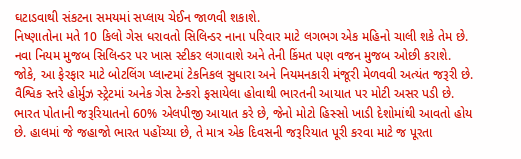ઘટાડવાથી સંકટના સમયમાં સપ્લાય ચેઈન જાળવી શકાશે.
નિષ્ણાતોના મતે 10 કિલો ગેસ ધરાવતો સિલિન્ડર નાના પરિવાર માટે લગભગ એક મહિનો ચાલી શકે તેમ છે. નવા નિયમ મુજબ સિલિન્ડર પર ખાસ સ્ટીકર લગાવાશે અને તેની કિંમત પણ વજન મુજબ ઓછી કરાશે. જોકે, આ ફેરફાર માટે બોટલિંગ પ્લાન્ટમાં ટેકનિકલ સુધારા અને નિયમનકારી મંજૂરી મેળવવી અત્યંત જરૂરી છે.
વૈશ્વિક સ્તરે હોર્મુઝ સ્ટ્રેટમાં અનેક ગેસ ટેન્કરો ફસાયેલા હોવાથી ભારતની આયાત પર મોટી અસર પડી છે. ભારત પોતાની જરૂરિયાતનો 60% એલપીજી આયાત કરે છે, જેનો મોટો હિસ્સો ખાડી દેશોમાંથી આવતો હોય છે. હાલમાં જે જહાજો ભારત પહોંચ્યા છે, તે માત્ર એક દિવસની જરૂરિયાત પૂરી કરવા માટે જ પૂરતા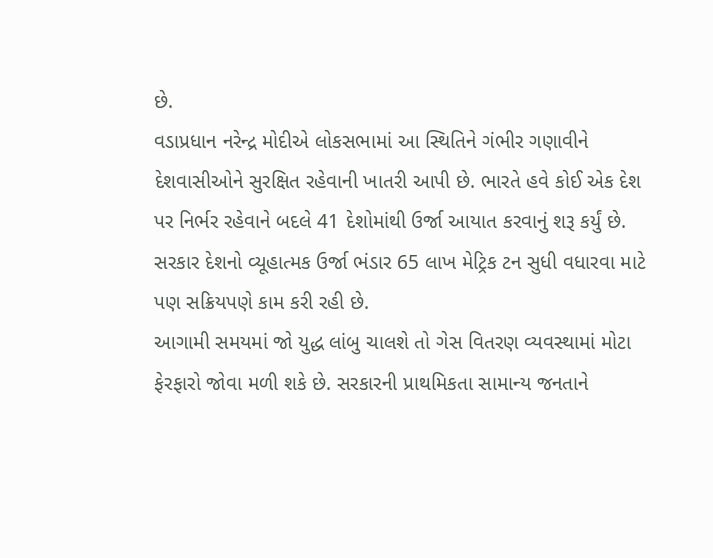છે.
વડાપ્રધાન નરેન્દ્ર મોદીએ લોકસભામાં આ સ્થિતિને ગંભીર ગણાવીને દેશવાસીઓને સુરક્ષિત રહેવાની ખાતરી આપી છે. ભારતે હવે કોઈ એક દેશ પર નિર્ભર રહેવાને બદલે 41 દેશોમાંથી ઉર્જા આયાત કરવાનું શરૂ કર્યું છે. સરકાર દેશનો વ્યૂહાત્મક ઉર્જા ભંડાર 65 લાખ મેટ્રિક ટન સુધી વધારવા માટે પણ સક્રિયપણે કામ કરી રહી છે.
આગામી સમયમાં જો યુદ્ધ લાંબુ ચાલશે તો ગેસ વિતરણ વ્યવસ્થામાં મોટા ફેરફારો જોવા મળી શકે છે. સરકારની પ્રાથમિકતા સામાન્ય જનતાને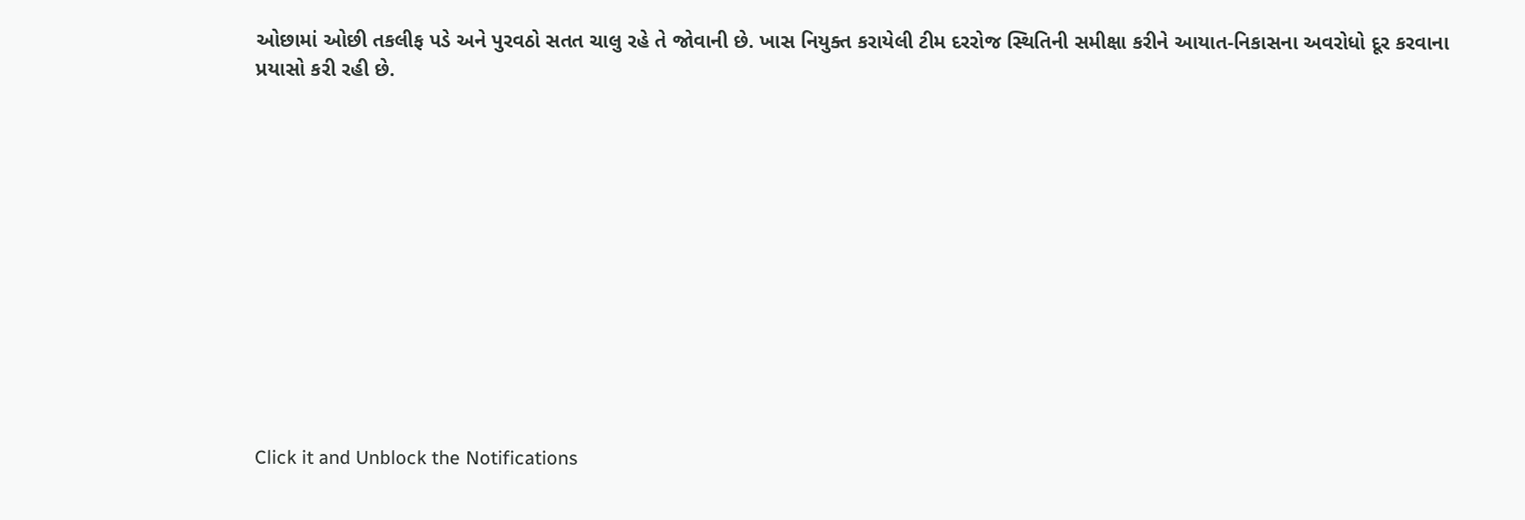ઓછામાં ઓછી તકલીફ પડે અને પુરવઠો સતત ચાલુ રહે તે જોવાની છે. ખાસ નિયુક્ત કરાયેલી ટીમ દરરોજ સ્થિતિની સમીક્ષા કરીને આયાત-નિકાસના અવરોધો દૂર કરવાના પ્રયાસો કરી રહી છે.












Click it and Unblock the Notifications